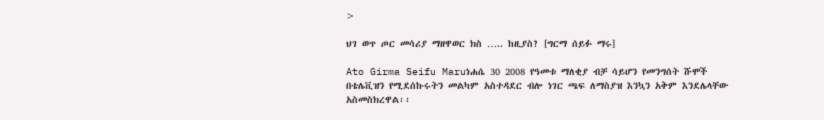>

ህገ ወጥ ጦር መሳሪያ ማዘዋወር ክስ ….. ከዚያስ? [ግርማ ሰይፉ ማሩ]

Ato Girma Seifu Maruነሐሴ 30 2008 የዓመቱ ማለቂያ ብቻ ሳይሆን የመንግሰት ሹሞች በቴሌቪዝን የሚደሰኩሩትን መልካም አስተዳደር ብሎ ነገር ጫፍ ለማስያዝ እንኳን አቅም እንደሌላቸው አስመስክረዋል፡፡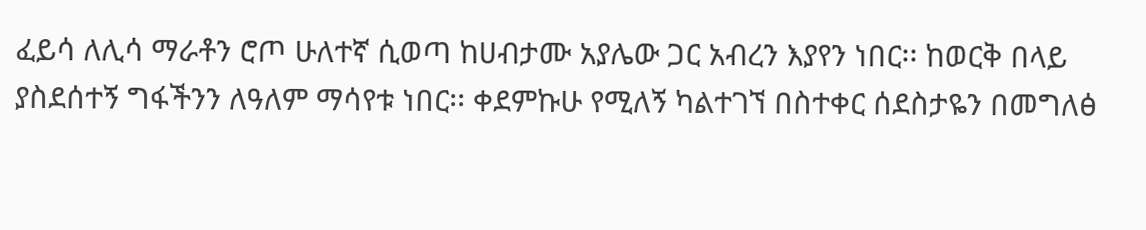ፈይሳ ለሊሳ ማራቶን ሮጦ ሁለተኛ ሲወጣ ከሀብታሙ አያሌው ጋር አብረን እያየን ነበር፡፡ ከወርቅ በላይ ያስደሰተኝ ግፋችንን ለዓለም ማሳየቱ ነበር፡፡ ቀደምኩሁ የሚለኝ ካልተገኘ በስተቀር ሰደስታዬን በመግለፅ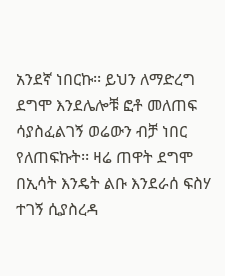አንደኛ ነበርኩ፡፡ ይህን ለማድረግ ደግሞ እንደሌሎቹ ፎቶ መለጠፍ ሳያስፈልገኝ ወሬውን ብቻ ነበር የለጠፍኩት፡፡ ዛሬ ጠዋት ደግሞ በኢሳት እንዴት ልቡ እንደራሰ ፍስሃ ተገኝ ሲያስረዳ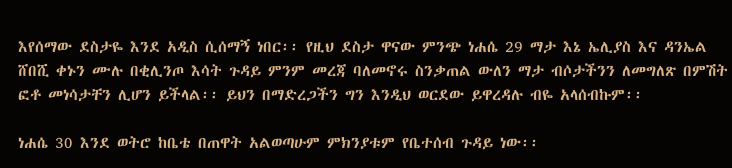እየሰማው ደስታዬ እንደ አዲስ ሲሰማኝ ነበር፡፡ የዚህ ደስታ ዋናው ምንጭ ነሐሴ 29 ማታ እኔ ኤሊያስ እና ዳንኤል ሸበሺ ቀኑን ሙሉ በቂሊንጦ እሳት ጉዳይ ምንም መረጃ ባለመኖሩ ስንቃጠል ውለን ማታ ብሶታችንን ለመግለጽ በምሽት ፎቶ መነሳታቸን ሊሆን ይችላል፡፡ ይህን በማድረጋችን ግን እንዲህ ወርደው ይዋረዳሉ ብዬ አላሰብኩም፡፡

ነሐሴ 30 እንደ ወትሮ ከቤቴ በጠዋት አልወጣሁም ምክንያቱም የቤተሰብ ጉዳይ ነው፡፡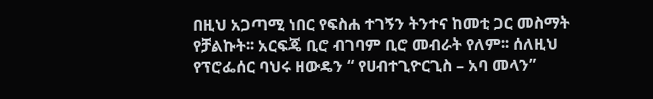በዚህ አጋጣሚ ነበር የፍስሐ ተገኝን ትንተና ከመቲ ጋር መስማት የቻልኩት፡፡ አርፍጄ ቢሮ ብገባም ቢሮ መብራት የለም፡፡ ሰለዚህ የፕሮፌሰር ባህሩ ዘውዴን “ የሀብተጊዮርጊስ – አባ መላን”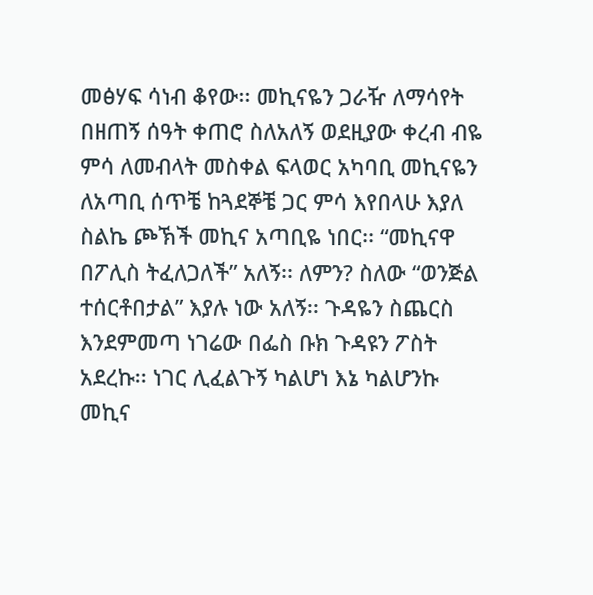መፅሃፍ ሳነብ ቆየው፡፡ መኪናዬን ጋራዥ ለማሳየት በዘጠኝ ሰዓት ቀጠሮ ስለአለኝ ወደዚያው ቀረብ ብዬ ምሳ ለመብላት መስቀል ፍላወር አካባቢ መኪናዬን ለአጣቢ ሰጥቼ ከጓደኞቼ ጋር ምሳ እየበላሁ እያለ ስልኬ ጮኽች መኪና አጣቢዬ ነበር፡፡ “መኪናዋ በፖሊስ ትፈለጋለች” አለኝ፡፡ ለምን? ስለው “ወንጅል ተሰርቶበታል” እያሉ ነው አለኝ፡፡ ጉዳዬን ስጨርስ እንደምመጣ ነገሬው በፌስ ቡክ ጉዳዩን ፖስት አደረኩ፡፡ ነገር ሊፈልጉኝ ካልሆነ እኔ ካልሆንኩ መኪና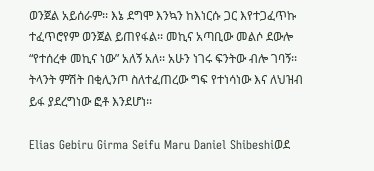ወንጀል አይሰራም፡፡ እኔ ደግሞ እንኳን ከእነርሱ ጋር እየተጋፈጥኩ ተፈጥሮየም ወንጀል ይጠየፋል፡፡ መኪና አጣቢው መልሶ ደውሎ “የተሰረቀ መኪና ነው” አለኝ አለ፡፡ አሁን ነገሩ ፍንትው ብሎ ገባኝ፡፡ ትላንት ምሽት በቂሊንጦ ስለተፈጠረው ግፍ የተነሳነው እና ለህዝብ ይፋ ያደረግነው ፎቶ እንደሆነ፡፡

Elias Gebiru Girma Seifu Maru Daniel Shibeshiወደ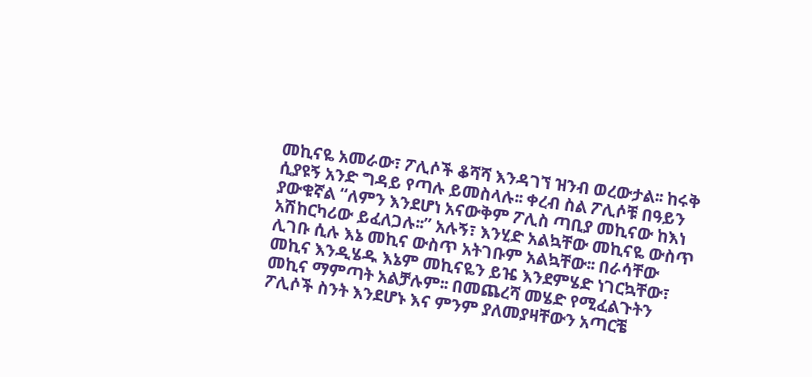መኪናዬ አመራው፣ ፖሊሶች ቆሻሻ እንዳገኘ ዝንብ ወረውታል፡፡ ከሩቅ ሲያዩኝ አንድ ግዳይ የጣሉ ይመስላሉ፡፡ ቀረብ ስል ፖሊሶቹ በዓይን ያውቁኛል “ለምን እንደሆነ አናውቅም ፖሊስ ጣቢያ መኪናው ከእነ አሽከርካሪው ይፈለጋሉ፡፡” አሉኝ፣ እንሂድ አልኳቸው መኪናዬ ውስጥ ሊገቡ ሲሉ እኔ መኪና ውስጥ አትገቡም አልኳቸው፡፡ በራሳቸው መኪና እንዲሄዱ እኔም መኪናዬን ይዤ እንደምሄድ ነገርኳቸው፣ መኪና ማምጣት አልቻሉም፡፡ በመጨረሻ መሄድ የሚፈልጉትን ፖሊሶች ስንት እንደሆኑ እና ምንም ያለመያዛቸውን አጣርቼ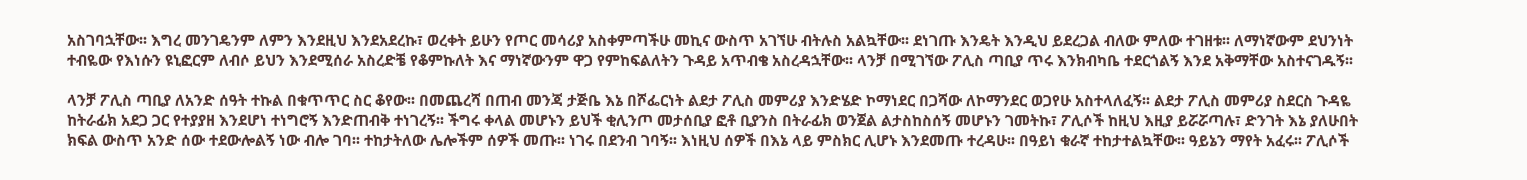አስገባኋቸው፡፡ እግረ መንገዴንም ለምን እንደዚህ እንደአደረኩ፣ ወረቀት ይሁን የጦር መሳሪያ አስቀምጣችሁ መኪና ውስጥ አገኘሁ ብትሉስ አልኳቸው፡፡ ደነገጡ እንዴት እንዲህ ይደረጋል ብለው ምለው ተገዘቱ፡፡ ለማነኛውም ደህንነት ተብዬው የእነሱን ዩኒፎርም ለብሶ ይህን እንደሚሰራ አስረድቼ የቆምኩለት እና ማነኛውንም ዋጋ የምከፍልለትን ጉዳይ አጥብቄ አስረዳኋቸው፡፡ ላንቻ በሚገኘው ፖሊስ ጣቢያ ጥሩ እንክብካቤ ተደርጎልኝ እንደ አቅማቸው አስተናገዱኝ፡፡

ላንቻ ፖሊስ ጣቢያ ለአንድ ሰዓት ተኩል በቁጥጥር ስር ቆየው፡፡ በመጨረሻ በጠብ መንጃ ታጅቤ እኔ በሾፌርነት ልደታ ፖሊስ መምሪያ እንድሄድ ኮማነደር በጋሻው ለኮማንደር ወጋየሁ አስተላለፈኝ፡፡ ልደታ ፖሊስ መምሪያ ስደርስ ጉዳዬ ከትራፊክ አደጋ ጋር የተያያዘ እንደሆነ ተነግሮኝ እንድጠብቅ ተነገረኝ፡፡ ችግሩ ቀላል መሆኑን ይህች ቂሊንጦ መታሰቢያ ፎቶ ቢያንስ በትራፊክ ወንጀል ልታስከስሰኝ መሆኑን ገመትኩ፣ ፖሊሶች ከዚህ እዚያ ይሯሯጣሉ፣ ድንገት እኔ ያለሁበት ክፍል ውስጥ አንድ ሰው ተደውሎልኝ ነው ብሎ ገባ፡፡ ተከታትለው ሌሎችም ሰዎች መጡ፡፡ ነገሩ በደንብ ገባኝ፡፡ እነዚህ ሰዎች በእኔ ላይ ምስክር ሊሆኑ እንደመጡ ተረዳሁ፡፡ በዓይነ ቁራኛ ተከታተልኳቸው፡፡ ዓይኔን ማየት አፈሩ፡፡ ፖሊሶች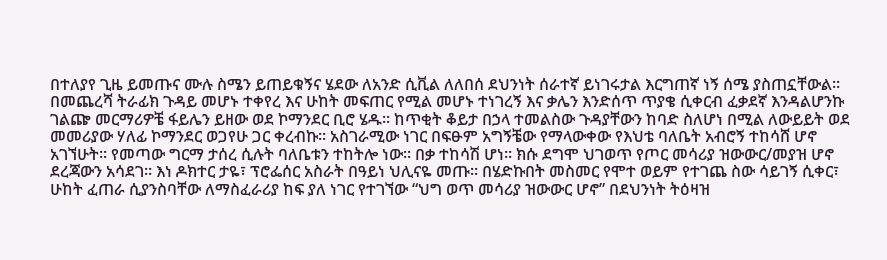በተለያየ ጊዜ ይመጡና ሙሉ ስሜን ይጠይቁኝና ሄደው ለአንድ ሲቪል ለለበሰ ደህንነት ሰራተኛ ይነገሩታል እርግጠኛ ነኝ ሰሜ ያስጠኗቸውል፡፡ በመጨረሻ ትራፊክ ጉዳይ መሆኑ ተቀየረ እና ሁከት መፍጠር የሚል መሆኑ ተነገረኝ እና ቃሌን እንድሰጥ ጥያቄ ሲቀርብ ፈቃደኛ እንዳልሆንኩ ገልጬ መርማሪዎቼ ፋይሌን ይዘው ወደ ኮማንደር ቢሮ ሄዱ፡፡ ከጥቂት ቆይታ በኃላ ተመልስው ጉዳያቸውን ከባድ ስለሆነ በሚል ለውይይት ወደ መመሪያው ሃለፊ ኮማንደር ወጋየሁ ጋር ቀረብኩ፡፡ አስገራሚው ነገር በፍፁም አግኝቼው የማላውቀው የእህቴ ባለቤት አብሮኝ ተከሳሸ ሆኖ አገኘሁት፡፡ የመጣው ግርማ ታሰረ ሲሉት ባለቤቱን ተከትሎ ነው፡፡ በቃ ተከሳሽ ሆነ፡፡ ክሱ ደግሞ ህገወጥ የጦር መሳሪያ ዝውውር/መያዝ ሆኖ ደረጃውን አሳደገ፡፡ እነ ዶክተር ታዬ፣ ፕሮፌሰር አስራት በዓይነ ህሊናዬ መጡ፡፡ በሄድኩበት መስመር የሞተ ወይም የተገጨ ስው ሳይገኝ ሲቀር፣ ሁከት ፈጠራ ሲያንስባቸው ለማስፈራሪያ ከፍ ያለ ነገር የተገኘው “ህግ ወጥ መሳሪያ ዝውውር ሆኖ” በደህንነት ትዕዛዝ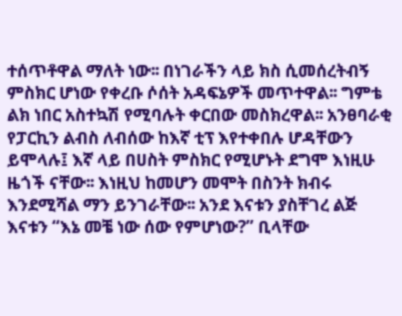ተሰጥቶዋል ማለት ነው፡፡ በነገራችን ላይ ክስ ሲመሰረትብኝ ምስክር ሆነው የቀረቡ ሶሰት አዳፍኔዎች መጥተዋል፡፡ ግምቴ ልክ ነበር አስተኳሽ የሚባሉት ቀርበው መስክረዋል፡፡ አንፀባራቂ የፓርኪን ልብስ ለብሰው ከእኛ ቲፕ እየተቀበሉ ሆዳቸውን ይሞላሉ፤ እኛ ላይ በሀስት ምስክር የሚሆኑት ደግሞ እነዚሁ ዜጎች ናቸው፡፡ እነዚህ ከመሆን መሞት በስንት ክብሩ እንደሚሻል ማን ይንገራቸው፡፡ አንደ እናቱን ያስቸገረ ልጅ እናቱን “እኔ መቼ ነው ሰው የምሆነው?” ቢላቸው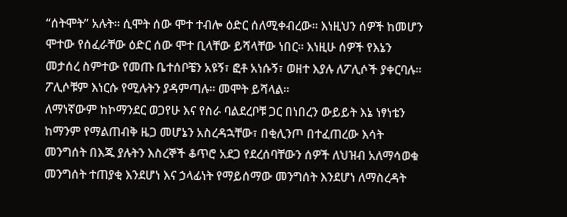“ሰትሞት” አሉት፡፡ ሲሞት ሰው ሞተ ተብሎ ዕድር ሰለሚቀብረው፡፡ እነዚህን ሰዎች ከመሆን ሞተው የሰፈራቸው ዕድር ሰው ሞተ ቢላቸው ይሻላቸው ነበር፡፡ እነዚሁ ሰዎች የእኔን መታሰረ ስምተው የመጡ ቤተሰቦቼን አዩኝ፣ ፎቶ አነሱኝ፣ ወዘተ እያሉ ለፖሊሶች ያቀርባሉ፡፡ ፖሊሶቹም እነርሱ የሚሉትን ያዳምጣሉ፡፡ መሞት ይሻላል፡፡
ለማነኛውም ከኮማንደር ወጋየሁ እና የስራ ባልደረቦቹ ጋር በነበረን ውይይት እኔ ነፃነቴን ከማንም የማልጠብቅ ዜጋ መሆኔን አስረዳኋቸው፣ በቂሊንጦ በተፈጠረው እሳት መንግሰት በእጁ ያሉትን እስረኞች ቆጥሮ አደጋ የደረሰባቸውን ሰዎች ለህዝብ አለማሳወቁ መንግሰት ተጠያቂ እንደሆነ እና ኃላፊነት የማይሰማው መንግሰት እንደሆነ ለማስረዳት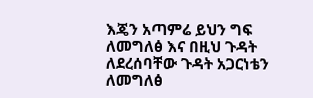እጄን አጣምሬ ይህን ግፍ ለመግለፅ እና በዚህ ጉዳት ለደረሰባቸው ጉዳት አጋርነቴን ለመግለፅ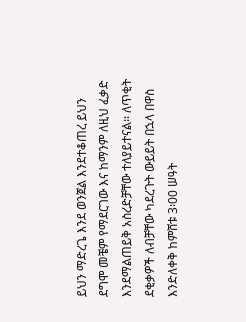ይህን ማድረጌ እንደ ወንጀል እንደተቆጠረ ይህን ደግሞ መቼም የማደርገው እና ከማንም ለዚህ ፈቃድ እንደማልጠይቅ አስረድቻቸው ተለያይተናል፡፡ ለጥቂት ደቂቃዎች ለብቻቸው ካደረጉት ውይይት በኋላ በዋስ እንድለቀቅ ከምሸቱ 3፡00 ሠዓት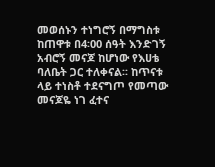መወሰኑን ተነግሮኝ በማግስቱ ከጠዋቱ በ4፡00 ሰዓት እንድገኝ አብሮኝ መናጆ ከሆነው የእሀቴ ባለቤት ጋር ተለቀናል፡፡ ከጥናቱ ላይ ተነስቶ ተደናግጦ የመጣው መናጆዬ ነገ ፈተና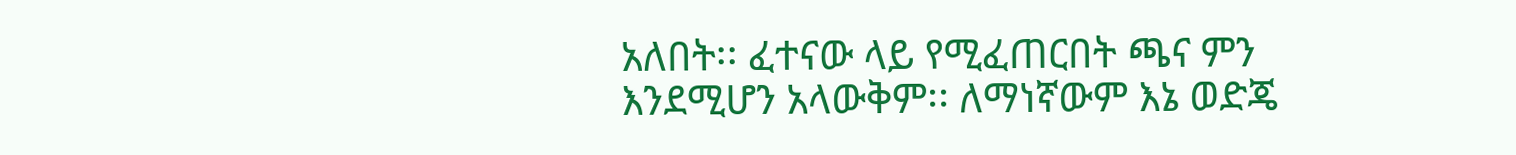አለበት፡፡ ፈተናው ላይ የሚፈጠርበት ጫና ምን እንደሚሆን አላውቅም፡፡ ለማነኛውም እኔ ወድጄ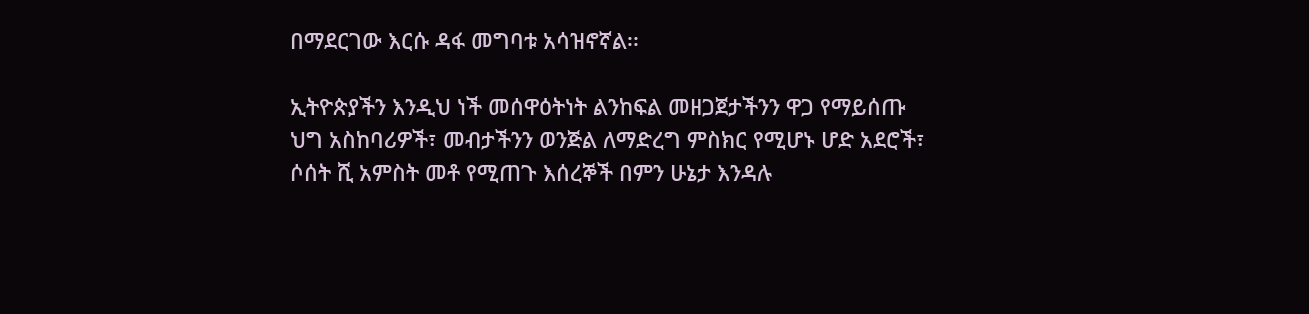በማደርገው እርሱ ዳፋ መግባቱ አሳዝኖኛል፡፡

ኢትዮጵያችን እንዲህ ነች መሰዋዕትነት ልንከፍል መዘጋጀታችንን ዋጋ የማይሰጡ ህግ አስከባሪዎች፣ መብታችንን ወንጅል ለማድረግ ምስክር የሚሆኑ ሆድ አደሮች፣ ሶሰት ሺ አምስት መቶ የሚጠጉ እሰረኞች በምን ሁኔታ እንዳሉ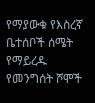የማያውቁ የእስረኛ ቤተሰቦች ሰሜት የማይረዱ የመንግሰት ሾሞች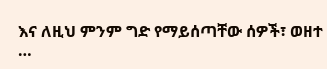እና ለዚህ ምንም ግድ የማይሰጣቸው ሰዎች፣ ወዘተ …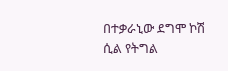በተቃራኒው ደግሞ ኮሽ ሲል የትግል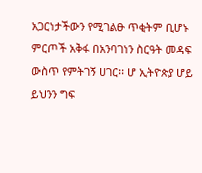አጋርነታችውን የሚገልፁ ጥቂትም ቢሆኑ ምርጦች አቅፋ በአንባገነን ስርዓት መዳፍ ውስጥ የምትገኝ ሀገር፡፡ ሆ ኢትዮጵያ ሆይ ይህንን ግፍ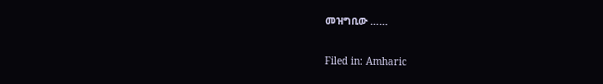መዝግቢው ……

Filed in: Amharic